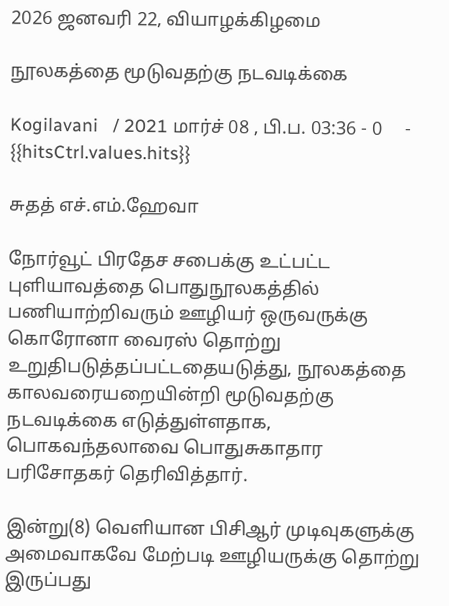2026 ஜனவரி 22, வியாழக்கிழமை

நூலகத்தை மூடுவதற்கு நடவடிக்கை

Kogilavani   / 2021 மார்ச் 08 , பி.ப. 03:36 - 0     - {{hitsCtrl.values.hits}}

சுதத் எச்.எம்.ஹேவா

நோர்வூட் பிரதேச சபைக்கு உட்பட்ட புளியாவத்தை பொதுநூலகத்தில் பணியாற்றிவரும் ஊழியர் ஒருவருக்கு கொரோனா வைரஸ் தொற்று உறுதிபடுத்தப்பட்டதையடுத்து, நூலகத்தை காலவரையறையின்றி மூடுவதற்கு நடவடிக்கை எடுத்துள்ளதாக, பொகவந்தலாவை பொதுசுகாதார பரிசோதகர் தெரிவித்தார்.

இன்று(8) வெளியான பிசிஆர் முடிவுகளுக்கு அமைவாகவே மேற்படி ஊழியருக்கு தொற்று இருப்பது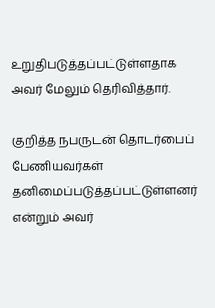உறுதிபடுத்தப்பட்டுள்ளதாக அவர் மேலும் தெரிவித்தார்.

குறித்த நபருடன் தொடர்பைப் பேணியவர்கள் தனிமைப்படுத்தப்பட்டுள்ளனர் என்றும் அவர்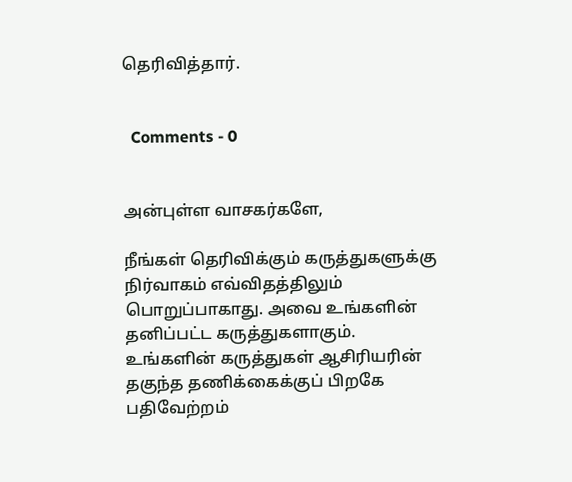தெரிவித்தார்.


  Comments - 0


அன்புள்ள வாசகர்களே,

நீங்கள் தெரிவிக்கும் கருத்துகளுக்கு நிர்வாகம் எவ்விதத்திலும் பொறுப்பாகாது. அவை உங்களின் தனிப்பட்ட கருத்துகளாகும். உங்களின் கருத்துகள் ஆசிரியரின் தகுந்த தணிக்கைக்குப் பிறகே பதிவேற்றம்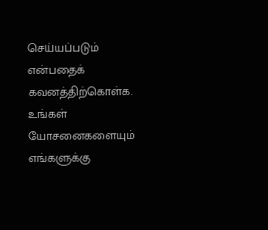செய்யப்படும் என்பதைக் கவனத்திற்கொள்க. உங்கள் யோசனைகளையும் எங்களுக்கு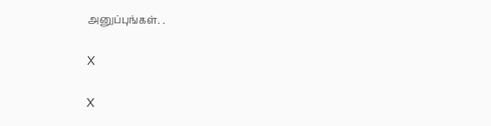அனுப்புங்கள். .

X

X